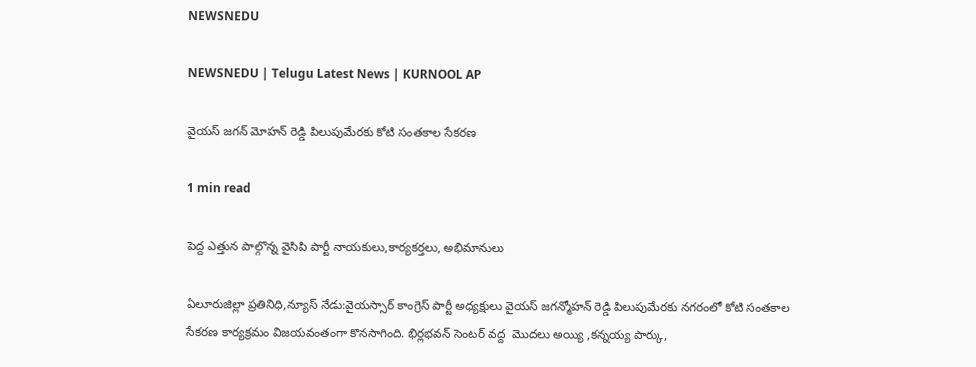NEWSNEDU

NEWSNEDU | Telugu Latest News | KURNOOL AP

వైయస్ జగన్ మోహన్ రెడ్డి పిలుపుమేరకు కోటి సంతకాల సేకరణ

1 min read

పెద్ద ఎత్తున పాల్గొన్న వైసిపి పార్టీ నాయకులు,కార్యకర్తలు, అభిమానులు

ఏలూరుజిల్లా ప్రతినిధి,న్యూస్ నేడు:వైయస్సార్ కాంగ్రెస్ పార్టీ అధ్యక్షులు వైయస్ జగన్మోహన్ రెడ్డి పిలుపుమేరకు నగరంలో కోటి సంతకాల సేకరణ కార్యక్రమం విజయవంతంగా కొనసాగింది. భిర్లభవన్ సెంటర్ వద్ద  మొదలు అయ్యి ,కన్నయ్య పార్కు,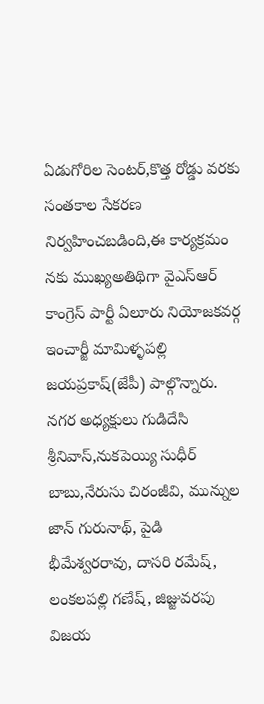ఏడుగోరిల సెంటర్,కొత్త రోడ్డు వరకు సంతకాల సేకరణ నిర్వహించబడింది,ఈ కార్యక్రమం నకు ముఖ్యఅతిథిగా వైఎస్ఆర్ కాంగ్రెస్ పార్టీ ఏలూరు నియోజకవర్గ ఇంచార్జీ మామిళ్ళపల్లి జయప్రకాష్(జేపీ) పాల్గొన్నారు. నగర అధ్యక్షులు గుడిదేసి శ్రీనివాస్,నుకపెయ్యి సుధీర్ బాబు,నేరుసు చిరంజీవి, మున్నుల జాన్ గురునాథ్, పైడి భీమేశ్వరరావు, దాసరి రమేష్, లంకలపల్లి గణేష్, జిజ్జువరపు విజయ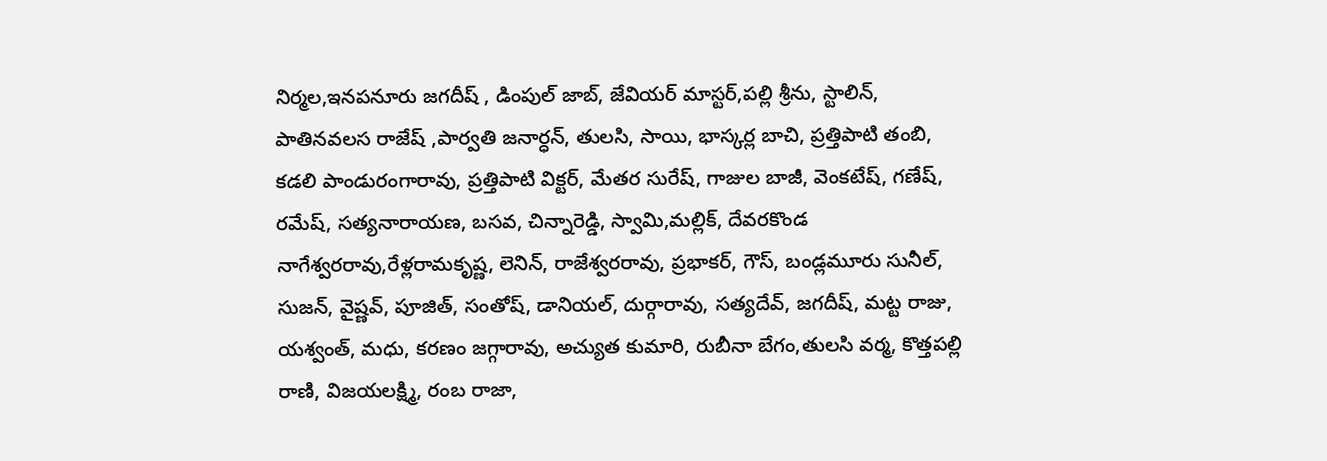నిర్మల,ఇనపనూరు జగదీష్ , డింపుల్ జాబ్, జేవియర్ మాస్టర్,పల్లి శ్రీను, స్టాలిన్, పాతినవలస రాజేష్ ,పార్వతి జనార్ధన్, తులసి, సాయి, భాస్కర్ల బాచి, ప్రత్తిపాటి తంబి, కడలి పాండురంగారావు, ప్రత్తిపాటి విక్టర్, మేతర సురేష్, గాజుల బాజీ, వెంకటేష్, గణేష్, రమేష్, సత్యనారాయణ, బసవ, చిన్నారెడ్డి, స్వామి,మల్లిక్, దేవరకొండ నాగేశ్వరరావు,రేళ్లరామకృష్ణ, లెనిన్, రాజేశ్వరరావు, ప్రభాకర్, గౌస్, బండ్లమూరు సునీల్, సుజన్, వైష్ణవ్, పూజిత్, సంతోష్, డానియల్, దుర్గారావు, సత్యదేవ్, జగదీష్, మట్ట రాజు, యశ్వంత్, మధు, కరణం జగ్గారావు, అచ్యుత కుమారి, రుబీనా బేగం,తులసి వర్మ, కొత్తపల్లి రాణి, విజయలక్ష్మి, రంబ రాజా,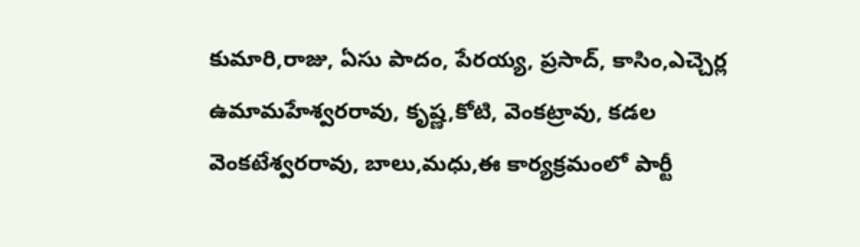కుమారి,రాజు, ఏసు పాదం, పేరయ్య, ప్రసాద్, కాసిం,ఎచ్చెర్ల ఉమామహేశ్వరరావు, కృష్ణ,కోటి, వెంకట్రావు, కడల వెంకటేశ్వరరావు, బాలు,మధు,ఈ కార్యక్రమంలో పార్టీ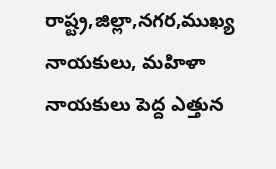రాష్ట్ర,జిల్లా,నగర,ముఖ్య నాయకులు, మహిళా నాయకులు పెద్ద ఎత్తున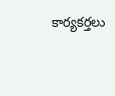కార్యకర్తలు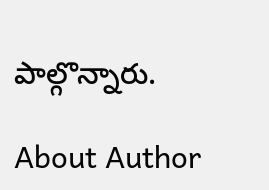పాల్గొన్నారు.

About Author